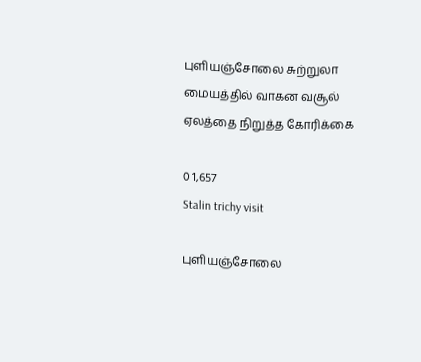புளியஞ்சோலை சுற்றுலா மையத்தில் வாகன வசூல் ஏலத்தை நிறுத்த கோரிக்கை

0 1,657
Stalin trichy visit

புளியஞ்சோலை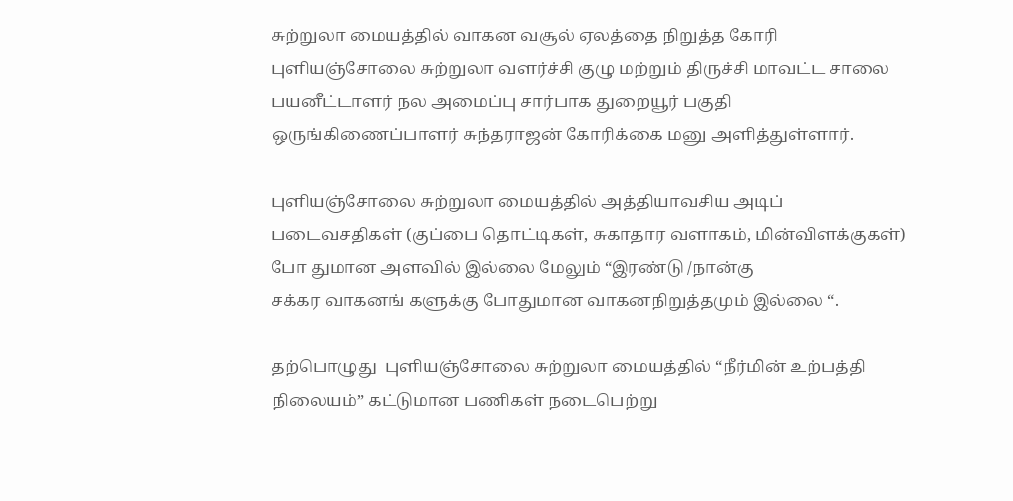சுற்றுலா மையத்தில் வாகன வசூல் ஏலத்தை நிறுத்த கோரி புளியஞ்சோலை சுற்றுலா வளர்ச்சி குழு மற்றும் திருச்சி மாவட்ட சாலை பயனீட்டாளர் நல அமைப்பு சார்பாக துறையூர் பகுதி ஒருங்கிணைப்பாளர் சுந்தராஜன் கோரிக்கை மனு அளித்துள்ளார்.

புளியஞ்சோலை சுற்றுலா மையத்தில் அத்தியாவசிய அடிப் படைவசதிகள் (குப்பை தொட்டிகள், சுகாதார வளாகம், மின்விளக்குகள்) போ துமான அளவில் இல்லை மேலும் “இரண்டு /நான்கு
சக்கர வாகனங் களுக்கு போதுமான வாகனநிறுத்தமும் இல்லை “.

தற்பொழுது  புளியஞ்சோலை சுற்றுலா மையத்தில் “நீர்மின் உற்பத்தி நிலையம்” கட்டுமான பணிகள் நடைபெற்று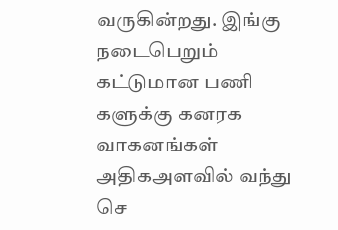வருகின்றது. இங்கு நடைபெறும் கட்டுமான பணி களுக்கு கனரக  வாகனங்கள் அதிகஅளவில் வந்து செ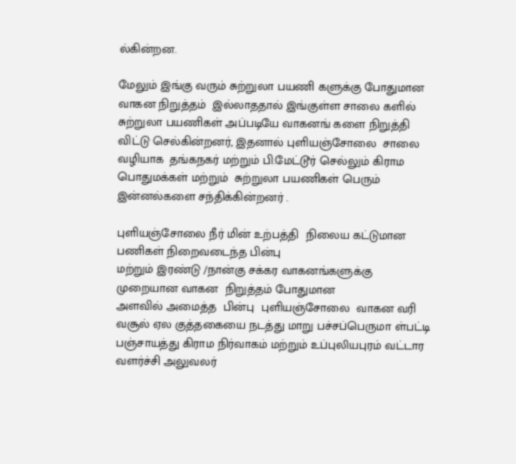ல்கின்றன.

மேலும் இங்கு வரும் சுற்றுலா பயணி களுக்கு போதுமான வாகன நிறுத்தம்  இல்லாததால் இங்குள்ள சாலை களில் சுற்றுலா பயணிகள் அப்படியே வாகனங் களை நிறுத்தி விட்டு செல்கின்றனர், இதனால் புளியஞ்சோலை  சாலை வழியாக  தங்கநகர் மற்றும் பி.மேட்டூர் செல்லும் கிராம பொதுமக்கள் மற்றும்  சுற்றுலா பயணிகள் பெரும் இன்னல்களை சந்திக்கின்றனர் .

புளியஞ்சோலை நீர் மின் உற்பத்தி  நிலைய கட்டுமான பணிகள் நிறைவடைந்த பின்பு
மற்றும் இரண்டு /நான்கு சக்கர வாகனங்களுக்கு முறையான வாகன  நிறுத்தம் போதுமான
அளவில் அமைத்த  பின்பு  புளியஞ்சோலை  வாகன வரி வசூல் ஏல குத்தகையை நடத்து மாறு பச்சப்பெருமா ள்பட்டி பஞ்சாயத்து கிராம நிர்வாகம் மற்றும் உப்புலியபுரம் வட்டார வளர்ச்சி அலுவலர்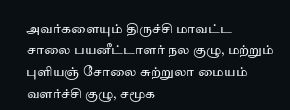அவர்களையும் திருச்சி மாவட்ட
சாலை பயனீட்டாளர் நல குழு, மற்றும்  புளியஞ் சோலை சுற்றுலா மையம் வளர்ச்சி குழு, சமூக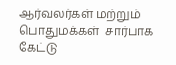ஆர்வலர்கள் மற்றும் பொதுமக்கள்  சார்பாக கேட்டு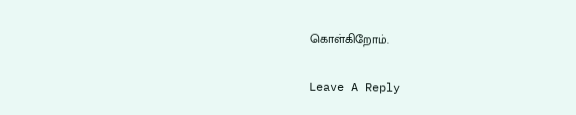கொள்கிறோம்.

Leave A Reply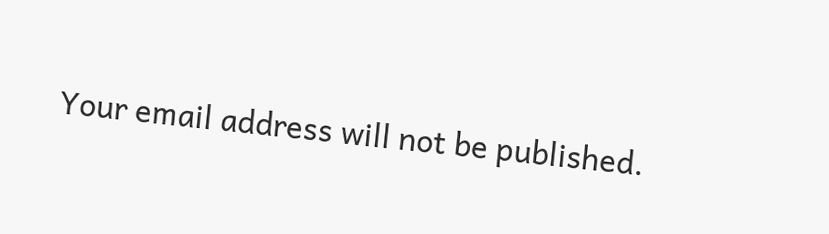Your email address will not be published.